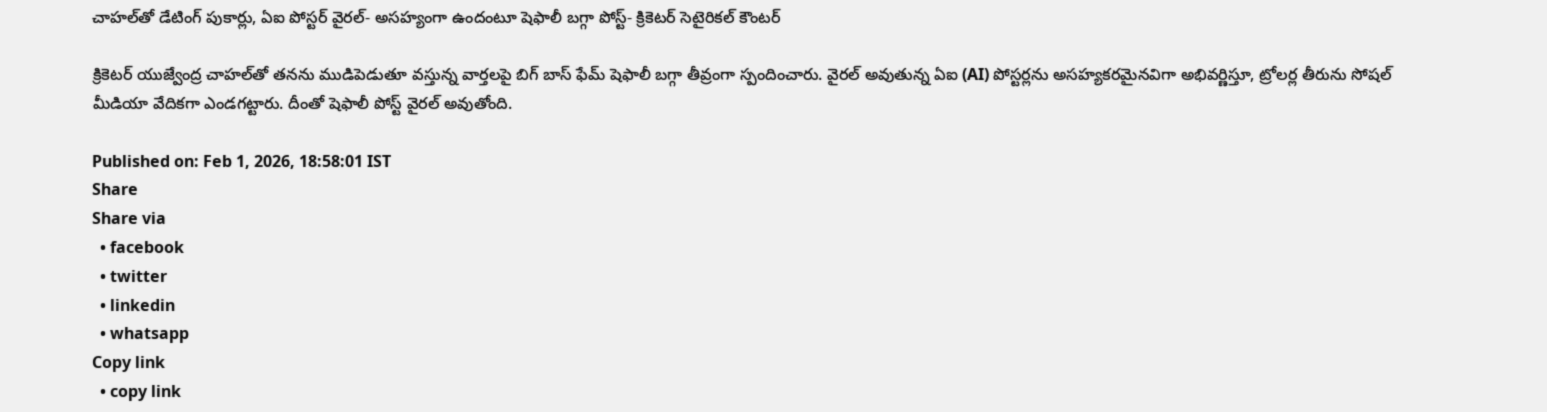చాహల్‌తో డేటింగ్ పుకార్లు, ఏఐ పోస్టర్ వైరల్- అసహ్యంగా ఉందంటూ షెఫాలీ బగ్గా పోస్ట్- క్రికెటర్ సెటైరికల్ కౌంటర్

క్రికెటర్ యుజ్వేంద్ర చాహల్‌తో తనను ముడిపెడుతూ వస్తున్న వార్తలపై బిగ్ బాస్ ఫేమ్ షెఫాలీ బగ్గా తీవ్రంగా స్పందించారు. వైరల్ అవుతున్న ఏఐ (AI) పోస్టర్లను అసహ్యకరమైనవిగా అభివర్ణిస్తూ, ట్రోలర్ల తీరును సోషల్ మీడియా వేదికగా ఎండగట్టారు. దీంతో షెఫాలీ పోస్ట్ వైరల్ అవుతోంది.

Published on: Feb 1, 2026, 18:58:01 IST
Share
Share via
  • facebook
  • twitter
  • linkedin
  • whatsapp
Copy link
  • copy link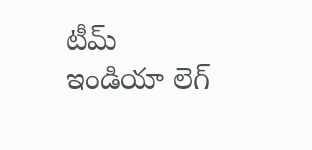టీమ్ ఇండియా లెగ్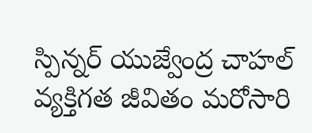స్పిన్నర్ యుజ్వేంద్ర చాహల్ వ్యక్తిగత జీవితం మరోసారి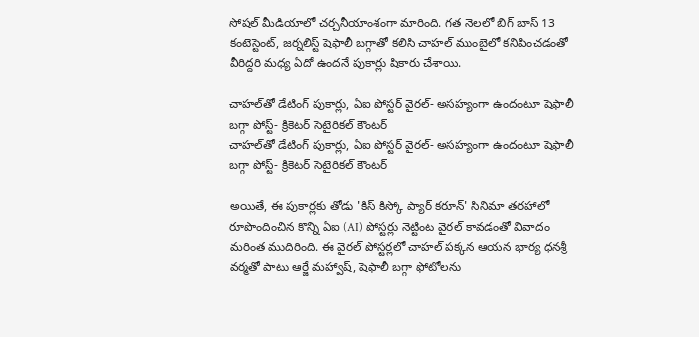సోషల్ మీడియాలో చర్చనీయాంశంగా మారింది. గత నెలలో బిగ్ బాస్ 13 కంటెస్టెంట్, జర్నలిస్ట్ షెఫాలీ బగ్గాతో కలిసి చాహల్ ముంబైలో కనిపించడంతో వీరిద్దరి మధ్య ఏదో ఉందనే పుకార్లు షికారు చేశాయి.

చాహల్‌తో డేటింగ్ పుకార్లు, ఏఐ పోస్టర్ వైరల్- అసహ్యంగా ఉందంటూ షెఫాలీ బగ్గా పోస్ట్- క్రికెటర్ సెటైరికల్ కౌంటర్
చాహల్‌తో డేటింగ్ పుకార్లు, ఏఐ పోస్టర్ వైరల్- అసహ్యంగా ఉందంటూ షెఫాలీ బగ్గా పోస్ట్- క్రికెటర్ సెటైరికల్ కౌంటర్

అయితే, ఈ పుకార్లకు తోడు 'కిస్ కిస్కో ప్యార్ కరూన్' సినిమా తరహాలో రూపొందించిన కొన్ని ఏఐ (AI) పోస్టర్లు నెట్టింట వైరల్ కావడంతో వివాదం మరింత ముదిరింది. ఈ వైరల్ పోస్టర్లలో చాహల్ పక్కన ఆయన భార్య ధనశ్రీ వర్మతో పాటు ఆర్జే మహ్వాష్, షెఫాలీ బగ్గా ఫోటోలను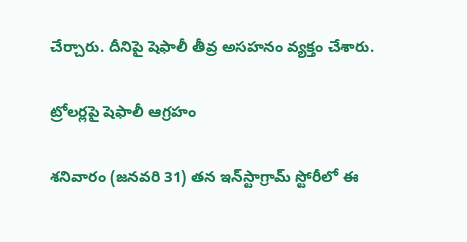చేర్చారు. దీనిపై షెఫాలీ తీవ్ర అసహనం వ్యక్తం చేశారు.

ట్రోలర్లపై షెఫాలీ ఆగ్రహం

శనివారం (జనవరి 31) తన ఇన్‌స్టాగ్రామ్ స్టోరీలో ఈ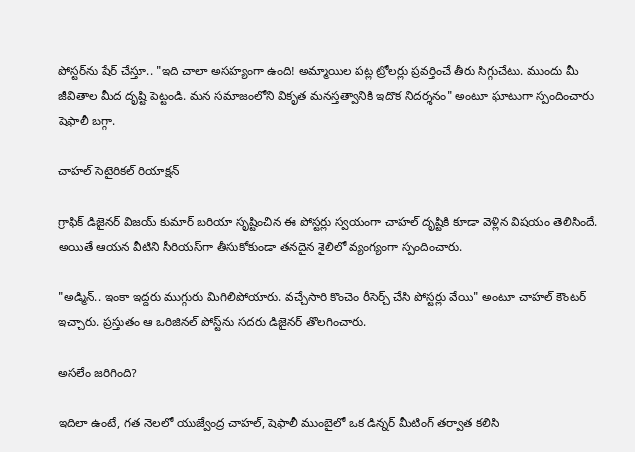పోస్టర్‌ను షేర్ చేస్తూ.. "ఇది చాలా అసహ్యంగా ఉంది! అమ్మాయిల పట్ల ట్రోలర్లు ప్రవర్తించే తీరు సిగ్గుచేటు. ముందు మీ జీవితాల మీద దృష్టి పెట్టండి. మన సమాజంలోని వికృత మనస్తత్వానికి ఇదొక నిదర్శనం" అంటూ ఘాటుగా స్పందించారు షెఫాలీ బగ్గా.

చాహల్ సెటైరికల్ రియాక్షన్

గ్రాఫిక్ డిజైనర్ విజయ్ కుమార్ బరియా సృష్టించిన ఈ పోస్టర్లు స్వయంగా చాహల్ దృష్టికి కూడా వెళ్లిన విషయం తెలిసిందే. అయితే ఆయన వీటిని సీరియస్‌గా తీసుకోకుండా తనదైన శైలిలో వ్యంగ్యంగా స్పందించారు.

"అడ్మిన్.. ఇంకా ఇద్దరు ముగ్గురు మిగిలిపోయారు. వచ్చేసారి కొంచెం రీసెర్చ్ చేసి పోస్టర్లు వేయి" అంటూ చాహల్ కౌంటర్ ఇచ్చారు. ప్రస్తుతం ఆ ఒరిజినల్ పోస్ట్‌ను సదరు డిజైనర్ తొలగించారు.

అసలేం జరిగింది?

ఇదిలా ఉంటే, గత నెలలో యుజ్వేంద్ర చాహల్, షెఫాలీ ముంబైలో ఒక డిన్నర్ మీటింగ్ తర్వాత కలిసి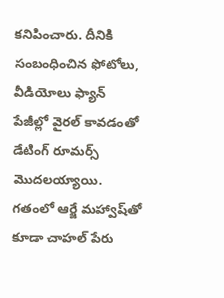కనిపించారు. దీనికి సంబంధించిన ఫోటోలు, వీడియోలు ఫ్యాన్ పేజీల్లో వైరల్ కావడంతో డేటింగ్ రూమర్స్ మొదలయ్యాయి. గతంలో ఆర్జే మహ్వాష్‌తో కూడా చాహల్ పేరు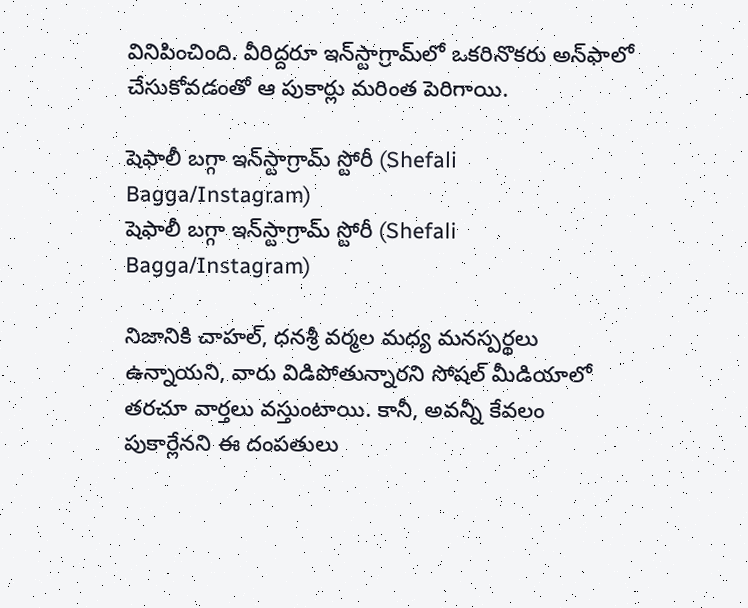వినిపించింది. వీరిద్దరూ ఇన్‌స్టాగ్రామ్‌లో ఒకరినొకరు అన్‌ఫాలో చేసుకోవడంతో ఆ పుకార్లు మరింత పెరిగాయి.

షెఫాలీ బగ్గా ఇన్‌స్టాగ్రామ్ స్టోరీ (Shefali Bagga/Instagram)
షెఫాలీ బగ్గా ఇన్‌స్టాగ్రామ్ స్టోరీ (Shefali Bagga/Instagram)

నిజానికి చాహల్, ధనశ్రీ వర్మల మధ్య మనస్పర్థలు ఉన్నాయని, వారు విడిపోతున్నారని సోషల్ మీడియాలో తరచూ వార్తలు వస్తుంటాయి. కానీ, అవన్నీ కేవలం పుకార్లేనని ఈ దంపతులు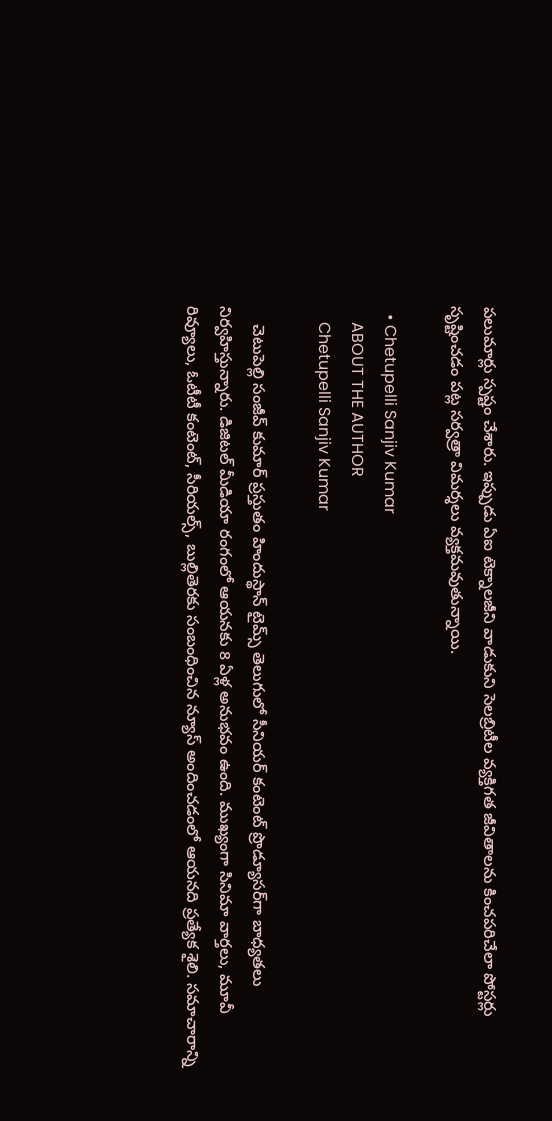పలుమార్లు స్పష్టం చేశారు. ఇప్పుడు ఏఐ టెక్నాలజీని వాడుకుని సెలబ్రిటీల వ్యక్తిగత జీవితాలను కించపరిచేలా పోస్టర్లు సృష్టించడం పట్ల సర్వత్రా విమర్శలు వ్యక్తమవుతున్నాయి.

  • Chetupelli Sanjiv Kumar
    ABOUT THE AUTHOR
    Chetupelli Sanjiv Kumar

    చెటుపెల్లి సంజీవ్ కుమార్ ప్రస్తుతం హిందుస్థాన్ టైమ్స్ తెలుగులో సీనియర్ కంటెంట్ ప్రొడ్యూసర్‌గా బాధ్యతలు నిర్వహిస్తున్నారు. డిజిటల్ మీడియా రంగంలో ఆయనకు 8 ఏళ్ల అనుభవం ఉంది. ముఖ్యంగా సినిమా వార్తలు, మూవీ రివ్యూలు, ఓటీటీ కంటెంట్, సీరియల్స్, బుల్లితెరకు సంబంధించిన న్యూస్ అందించడంలో ఆయనది ప్రత్యేక శైలి. సమాచారాన్ని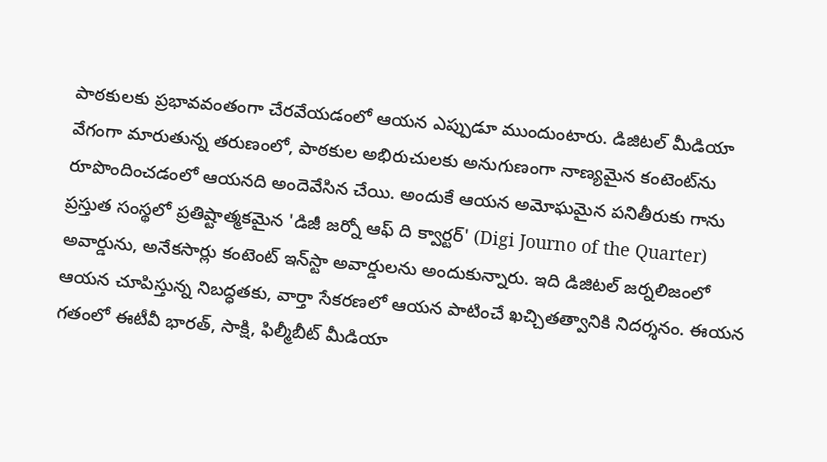పాఠకులకు ప్రభావవంతంగా చేరవేయడంలో ఆయన ఎప్పుడూ ముందుంటారు. డిజిటల్ మీడియా వేగంగా మారుతున్న తరుణంలో, పాఠకుల అభిరుచులకు అనుగుణంగా నాణ్యమైన కంటెంట్‌ను రూపొందించడంలో ఆయనది అందెవేసిన చేయి. అందుకే ఆయన అమోఘమైన పనితీరుకు గాను ప్రస్తుత సంస్థలో ప్రతిష్టాత్మకమైన 'డిజీ జర్నో ఆఫ్ ది క్వార్టర్' (Digi Journo of the Quarter) అవార్డును, అనేకసార్లు కంటెంట్ ఇన్‌స్టా అవార్డులను అందుకున్నారు. ఇది డిజిటల్ జర్నలిజంలో ఆయన చూపిస్తున్న నిబద్ధతకు, వార్తా సేకరణలో ఆయన పాటించే ఖచ్చితత్వానికి నిదర్శనం. ఈయన గతంలో ఈటీవీ భారత్, సాక్షి, ఫిల్మీబీట్ మీడియా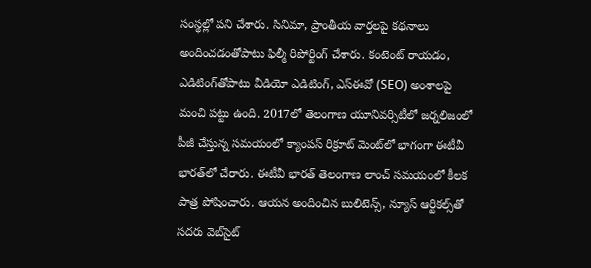సంస్థల్లో పని చేశారు. సినిమా, ప్రాంతీయ వార్తలపై కథనాలు అందించడంతోపాటు ఫిల్మీ రిపోర్టింగ్ చేశారు. కంటెంట్ రాయడం, ఎడిటింగ్‌తోపాటు వీడియో ఎడిటింగ్, ఎస్‌ఈవో (SEO) అంశాలపై మంచి పట్టు ఉంది. 2017లో తెలంగాణ యూనివర్సిటీలో జర్నలిజంలో పీజీ చేస్తున్న సమయంలో క్యాంపస్ రిక్రూట్ మెంట్‌లో భాగంగా ఈటీవీ భారత్‌లో చేరారు. ఈటీవీ భారత్ తెలంగాణ లాంచ్ సమయంలో కీలక పాత్ర పోషించారు. ఆయన అందించిన బులిటెన్స్, న్యూస్ ఆర్టికల్స్‌తో సదరు వెబ్‌సైట్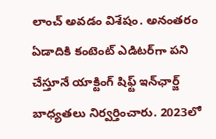లాంచ్ అవడం విశేషం. అనంతరం ఏడాదికి కంటెంట్ ఎడిటర్‌గా పని చేస్తూనే యాక్టింగ్ షిఫ్ట్ ఇన్‌ఛార్జ్ బాధ్యతలు నిర్వర్తించారు. 2023లో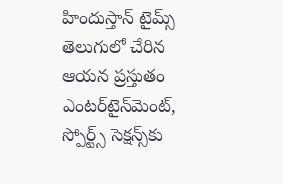హిందుస్తాన్ టైమ్స్ తెలుగులో చేరిన ఆయన ప్రస్తుతం ఎంటర్‌టైన్‌మెంట్, స్పోర్ట్స్ సెక్షన్స్‌కు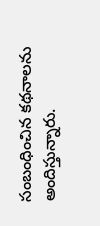సంబంధించిన కథనాలను అందిస్తున్నారు.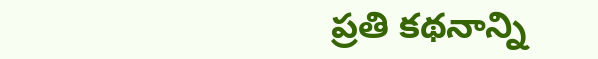ప్రతి కథనాన్ని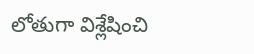లోతుగా విశ్లేషించి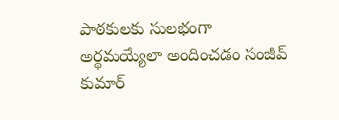పాఠకులకు సులభంగా అర్థమయ్యేలా అందించడం సంజీవ్ కుమార్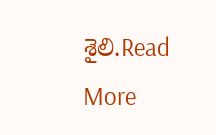శైలి.Read More